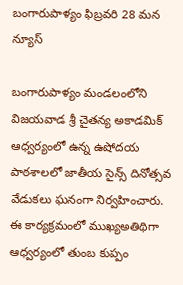బంగారుపాళ్యం ఫిబ్రవరి 28 మన న్యూస్

బంగారుపాళ్యం మండలంలోని విజయవాడ శ్రీ చైతన్య అకాడమిక్ ఆధ్వర్యంలో ఉన్న ఉషోదయ పాఠశాలలో జాతీయ సైన్స్ దినోత్సవ వేడుకలు ఘనంగా నిర్వహించారు. ఈ కార్యక్రమంలో ముఖ్యఅతిథిగా ఆధ్వర్యంలో తుంబ కుప్పం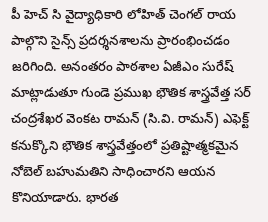పీ హెచ్ సి వైద్యాధికారి లోహిత్ చెంగల్ రాయ పాల్గొని సైన్స్ ప్రదర్శనశాలను ప్రారంభించడం జరిగింది. అనంతరం పాఠశాల ఏజీఎం సురేష్ మాట్లాడుతూ గుండె ప్రముఖ భౌతిక శాస్త్రవేత్త సర్ చంద్రశేఖర వెంకట రామన్ (సి.వి. రామన్) ఎఫెక్ట్ కనుక్కొని భౌతిక శాస్త్రవేత్తంలో ప్రతిష్టాత్మకమైన నోబెల్ బహుమతిని సాధించారని ఆయన కొనియాడారు. భారత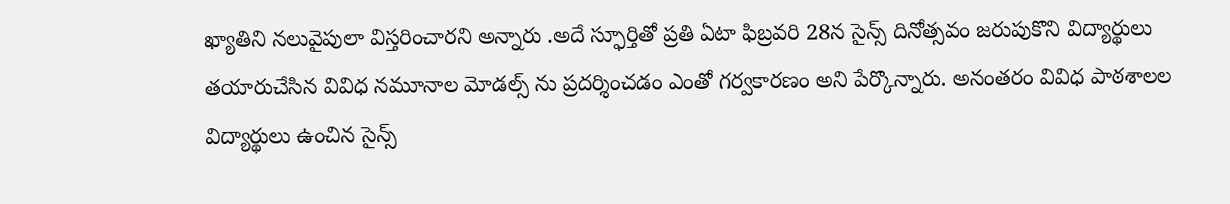ఖ్యాతిని నలువైపులా విస్తరించారని అన్నారు .అదే స్ఫూర్తితో ప్రతి ఏటా ఫిబ్రవరి 28న సైన్స్ దినోత్సవం జరుపుకొని విద్యార్థులు తయారుచేసిన వివిధ నమూనాల మోడల్స్ ను ప్రదర్శించడం ఎంతో గర్వకారణం అని పేర్కొన్నారు. అనంతరం వివిధ పాఠశాలల విద్యార్థులు ఉంచిన సైన్స్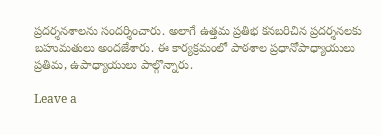ప్రదర్శనశాలను సందర్శించారు. అలాగే ఉత్తమ ప్రతిభ కనబరిచిన ప్రదర్శనలకు బహుమతులు అందజేశారు. ఈ కార్యక్రమంలో పాఠశాల ప్రధానోపాధ్యాయులు ప్రతిమ, ఉపాధ్యాయులు పాల్గొన్నారు.

Leave a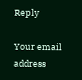Reply

Your email address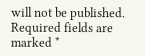will not be published. Required fields are marked *